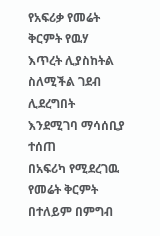የአፍሪቃ የመሬት ቅርምት የዉሃ እጥረት ሊያስከትል ስለሚችል ገደብ ሊደረግበት እንደሚገባ ማሳሰቢያ ተሰጠ
በአፍሪካ የሚደረገዉ የመሬት ቅርምት በተለይም በምግብ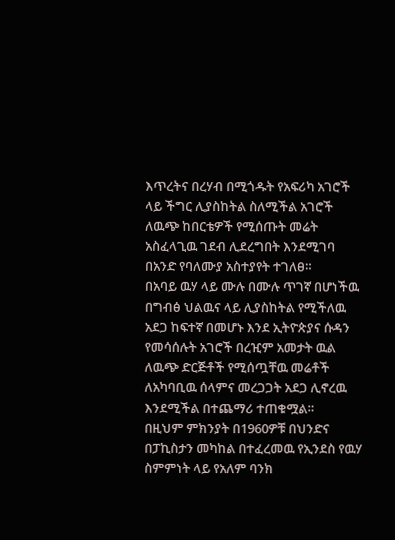እጥረትና በረሃብ በሚጎዱት የአፍሪካ አገሮች ላይ ችግር ሊያስከትል ስለሚችል አገሮች ለዉጭ ከበርቴዎች የሚሰጡት መሬት አስፈላጊዉ ገደብ ሊደረግበት እንደሚገባ በአንድ የባለሙያ አስተያየት ተገለፀ።
በአባይ ዉሃ ላይ ሙሉ በሙሉ ጥገኛ በሆነችዉ በግብፅ ህልዉና ላይ ሊያስከትል የሚችለዉ አደጋ ከፍተኛ በመሆኑ እንደ ኢትዮጵያና ሱዳን የመሳሰሉት አገሮች በረዢም አመታት ዉል ለዉጭ ድርጅቶች የሚሰጧቸዉ መሬቶች ለአካባቢዉ ሰላምና መረጋጋት አደጋ ሊኖረዉ እንደሚችል በተጨማሪ ተጠቁሟል።
በዚህም ምክንያት በ1960ዎቹ በህንድና በፓኪስታን መካከል በተፈረመዉ የኢንደስ የዉሃ ስምምነት ላይ የአለም ባንክ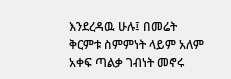እንደረዳዉ ሁሉ፤ በመሬት ቅርምቱ ስምምነት ላይም አለም አቀፍ ጣልቃ ገብነት መኖሩ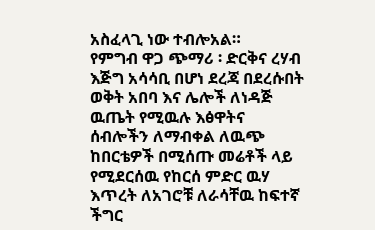አስፈላጊ ነው ተብሎአል።
የምግብ ዋጋ ጭማሪ ፡ ድርቅና ረሃብ እጅግ አሳሳቢ በሆነ ደረጃ በደረሱበት ወቅት አበባ እና ሌሎች ለነዳጅ ዉጤት የሚዉሉ እፅዋትና ሰብሎችን ለማብቀል ለዉጭ ከበርቴዎች በሚሰጡ መሬቶች ላይ የሚደርሰዉ የከርሰ ምድር ዉሃ እጥረት ለአገሮቹ ለራሳቸዉ ከፍተኛ ችግር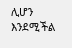ሊሆን እንደሚችል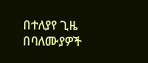በተለያየ ጊዜ በባለሙያዎች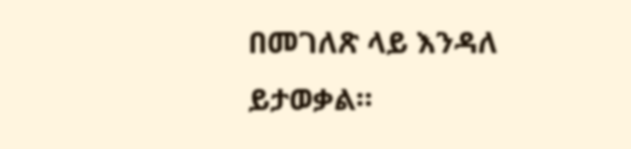በመገለጽ ላይ እንዳለ ይታወቃል።